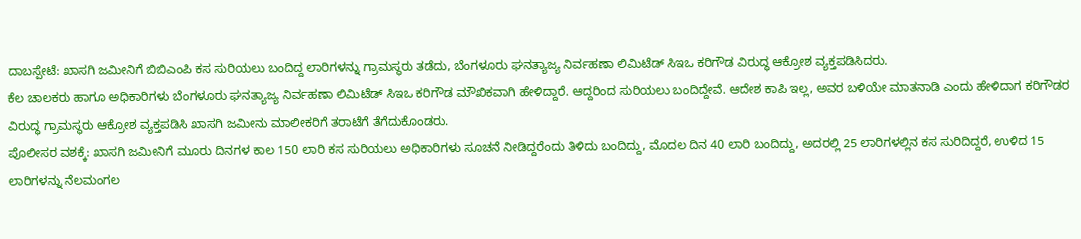ದಾಬಸ್ಪೇಟೆ: ಖಾಸಗಿ ಜಮೀನಿಗೆ ಬಿಬಿಎಂಪಿ ಕಸ ಸುರಿಯಲು ಬಂದಿದ್ದ ಲಾರಿಗಳನ್ನು ಗ್ರಾಮಸ್ಥರು ತಡೆದು, ಬೆಂಗಳೂರು ಘನತ್ಯಾಜ್ಯ ನಿರ್ವಹಣಾ ಲಿಮಿಟೆಡ್ ಸಿಇಒ ಕರಿಗೌಡ ವಿರುದ್ಧ ಆಕ್ರೋಶ ವ್ಯಕ್ತಪಡಿಸಿದರು.
ಕೆಲ ಚಾಲಕರು ಹಾಗೂ ಅಧಿಕಾರಿಗಳು ಬೆಂಗಳೂರು ಘನತ್ಯಾಜ್ಯ ನಿರ್ವಹಣಾ ಲಿಮಿಟೆಡ್ ಸಿಇಒ ಕರಿಗೌಡ ಮೌಖಿಕವಾಗಿ ಹೇಳಿದ್ದಾರೆ. ಆದ್ದರಿಂದ ಸುರಿಯಲು ಬಂದಿದ್ದೇವೆ. ಆದೇಶ ಕಾಪಿ ಇಲ್ಲ, ಅವರ ಬಳಿಯೇ ಮಾತನಾಡಿ ಎಂದು ಹೇಳಿದಾಗ ಕರಿಗೌಡರ ವಿರುದ್ಧ ಗ್ರಾಮಸ್ಥರು ಆಕ್ರೋಶ ವ್ಯಕ್ತಪಡಿಸಿ ಖಾಸಗಿ ಜಮೀನು ಮಾಲೀಕರಿಗೆ ತರಾಟೆಗೆ ತೆಗೆದುಕೊಂಡರು.
ಪೊಲೀಸರ ವಶಕ್ಕೆ: ಖಾಸಗಿ ಜಮೀನಿಗೆ ಮೂರು ದಿನಗಳ ಕಾಲ 150 ಲಾರಿ ಕಸ ಸುರಿಯಲು ಅಧಿಕಾರಿಗಳು ಸೂಚನೆ ನೀಡಿದ್ದರೆಂದು ತಿಳಿದು ಬಂದಿದ್ದು, ಮೊದಲ ದಿನ 40 ಲಾರಿ ಬಂದಿದ್ದು, ಅದರಲ್ಲಿ 25 ಲಾರಿಗಳಲ್ಲಿನ ಕಸ ಸುರಿದಿದ್ದರೆ, ಉಳಿದ 15 ಲಾರಿಗಳನ್ನು ನೆಲಮಂಗಲ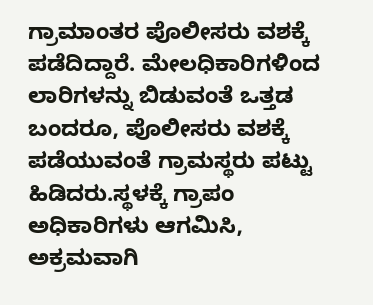ಗ್ರಾಮಾಂತರ ಪೊಲೀಸರು ವಶಕ್ಕೆ ಪಡೆದಿದ್ದಾರೆ. ಮೇಲಧಿಕಾರಿಗಳಿಂದ ಲಾರಿಗಳನ್ನು ಬಿಡುವಂತೆ ಒತ್ತಡ ಬಂದರೂ, ಪೊಲೀಸರು ವಶಕ್ಕೆ ಪಡೆಯುವಂತೆ ಗ್ರಾಮಸ್ಥರು ಪಟ್ಟು ಹಿಡಿದರು.ಸ್ಥಳಕ್ಕೆ ಗ್ರಾಪಂ ಅಧಿಕಾರಿಗಳು ಆಗಮಿಸಿ, ಅಕ್ರಮವಾಗಿ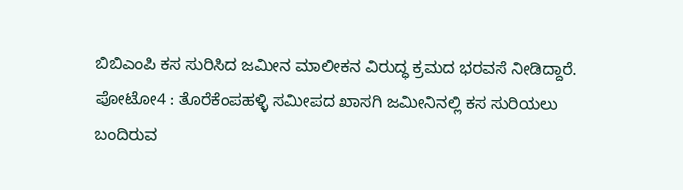ಬಿಬಿಎಂಪಿ ಕಸ ಸುರಿಸಿದ ಜಮೀನ ಮಾಲೀಕನ ವಿರುದ್ಧ ಕ್ರಮದ ಭರವಸೆ ನೀಡಿದ್ದಾರೆ.
ಪೋಟೋ4 : ತೊರೆಕೆಂಪಹಳ್ಳಿ ಸಮೀಪದ ಖಾಸಗಿ ಜಮೀನಿನಲ್ಲಿ ಕಸ ಸುರಿಯಲು ಬಂದಿರುವ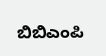ಬಿಬಿಎಂಪಿ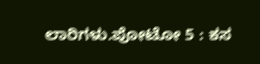ಲಾರಿಗಳು.ಪೋಟೋ 5 : ಕಸ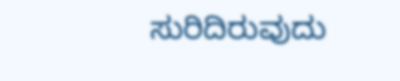ಸುರಿದಿರುವುದು